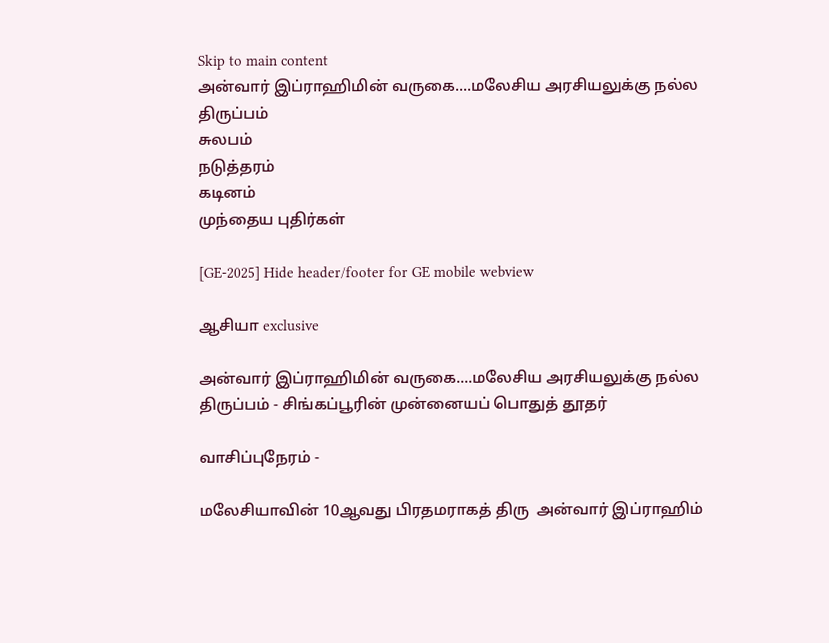Skip to main content
அன்வார் இப்ராஹிமின் வருகை....மலேசிய அரசியலுக்கு நல்ல திருப்பம்
சுலபம்
நடுத்தரம்
கடினம்
முந்தைய புதிர்கள்

[GE-2025] Hide header/footer for GE mobile webview

ஆசியா exclusive

அன்வார் இப்ராஹிமின் வருகை....மலேசிய அரசியலுக்கு நல்ல திருப்பம் - சிங்கப்பூரின் முன்னையப் பொதுத் தூதர்

வாசிப்புநேரம் -

மலேசியாவின் 10ஆவது பிரதமராகத் திரு  அன்வார் இப்ராஹிம்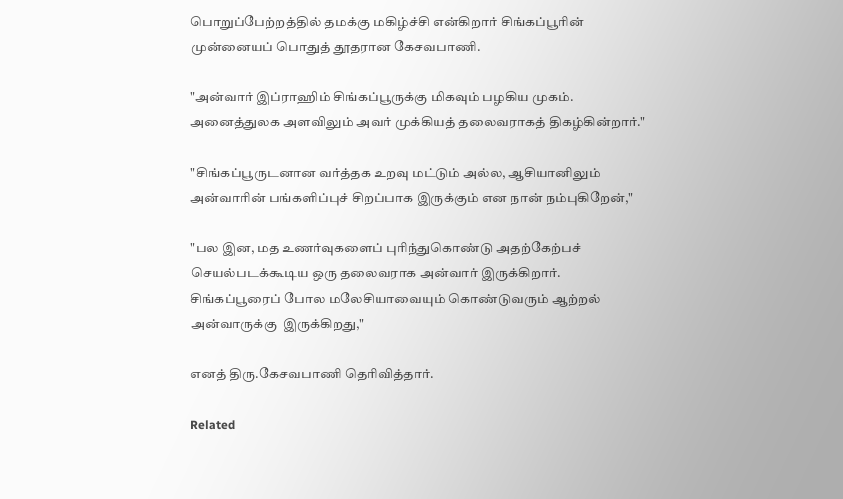பொறுப்பேற்றத்தில் தமக்கு மகிழ்ச்சி என்கிறார் சிங்கப்பூரின் முன்னையப் பொதுத் தூதரான கேசவபாணி.

"அன்வார் இப்ராஹிம் சிங்கப்பூருக்கு மிகவும் பழகிய முகம். அனைத்துலக அளவிலும் அவர் முக்கியத் தலைவராகத் திகழ்கின்றார்."

"சிங்கப்பூருடனான வர்த்தக உறவு மட்டும் அல்ல, ஆசியானிலும் அன்வாரின் பங்களிப்புச் சிறப்பாக இருக்கும் என நான் நம்புகிறேன்,"

"பல இன, மத உணர்வுகளைப் புரிந்துகொண்டு அதற்கேற்பச் செயல்படக்கூடிய ஒரு தலைவராக அன்வார் இருக்கிறார். சிங்கப்பூரைப் போல மலேசியாவையும் கொண்டுவரும் ஆற்றல் அன்வாருக்கு  இருக்கிறது,"

எனத் திரு.கேசவபாணி தெரிவித்தார்.

Related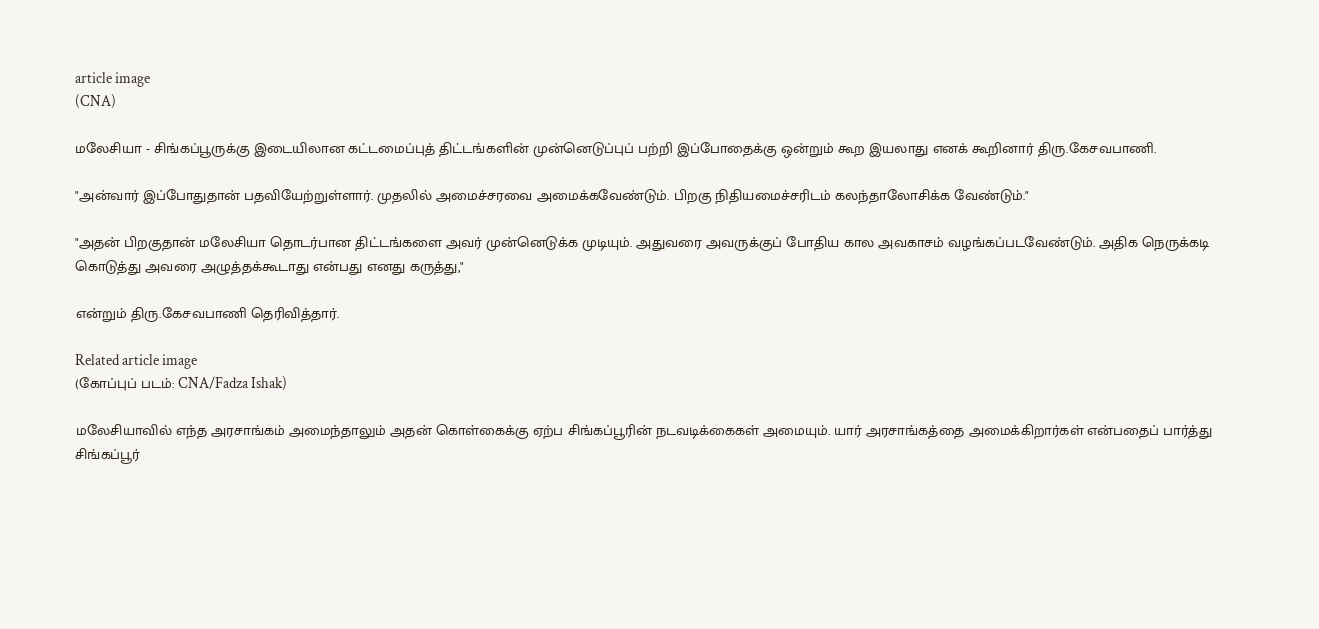article image
(CNA)

மலேசியா - சிங்கப்பூருக்கு இடையிலான கட்டமைப்புத் திட்டங்களின் முன்னெடுப்புப் பற்றி இப்போதைக்கு ஒன்றும் கூற இயலாது எனக் கூறினார் திரு.கேசவபாணி.

"அன்வார் இப்போதுதான் பதவியேற்றுள்ளார். முதலில் அமைச்சரவை அமைக்கவேண்டும். பிறகு நிதியமைச்சரிடம் கலந்தாலோசிக்க வேண்டும்."

"அதன் பிறகுதான் மலேசியா தொடர்பான திட்டங்களை அவர் முன்னெடுக்க முடியும். அதுவரை அவருக்குப் போதிய கால அவகாசம் வழங்கப்படவேண்டும். அதிக நெருக்கடி கொடுத்து அவரை அழுத்தக்கூடாது என்பது எனது கருத்து,"

என்றும் திரு.கேசவபாணி தெரிவித்தார்.

Related article image
(கோப்புப் படம்: CNA/Fadza Ishak)

மலேசியாவில் எந்த அரசாங்கம் அமைந்தாலும் அதன் கொள்கைக்கு ஏற்ப சிங்கப்பூரின் நடவடிக்கைகள் அமையும். யார் அரசாங்கத்தை அமைக்கிறார்கள் என்பதைப் பார்த்து சிங்கப்பூர்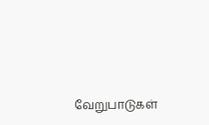வேறுபாடுகள்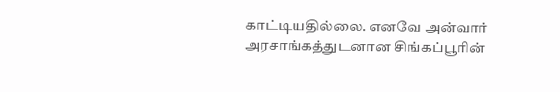காட்டியதில்லை. எனவே அன்வார் அரசாங்கத்துடனான சிங்கப்பூரின்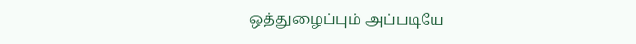ஒத்துழைப்பும் அப்படியே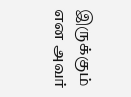இருக்கும் என அவர்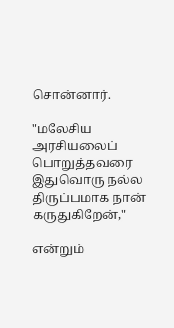சொன்னார்.

"மலேசிய அரசியலைப் பொறுத்தவரை இதுவொரு நல்ல திருப்பமாக நான் கருதுகிறேன்,"

என்றும்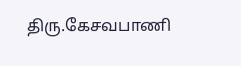திரு.கேசவபாணி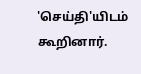'செய்தி'யிடம் கூறினார்.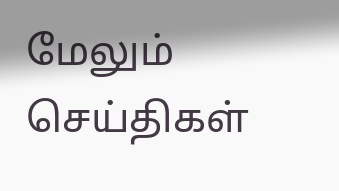மேலும் செய்திகள்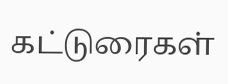கட்டுரைகள்